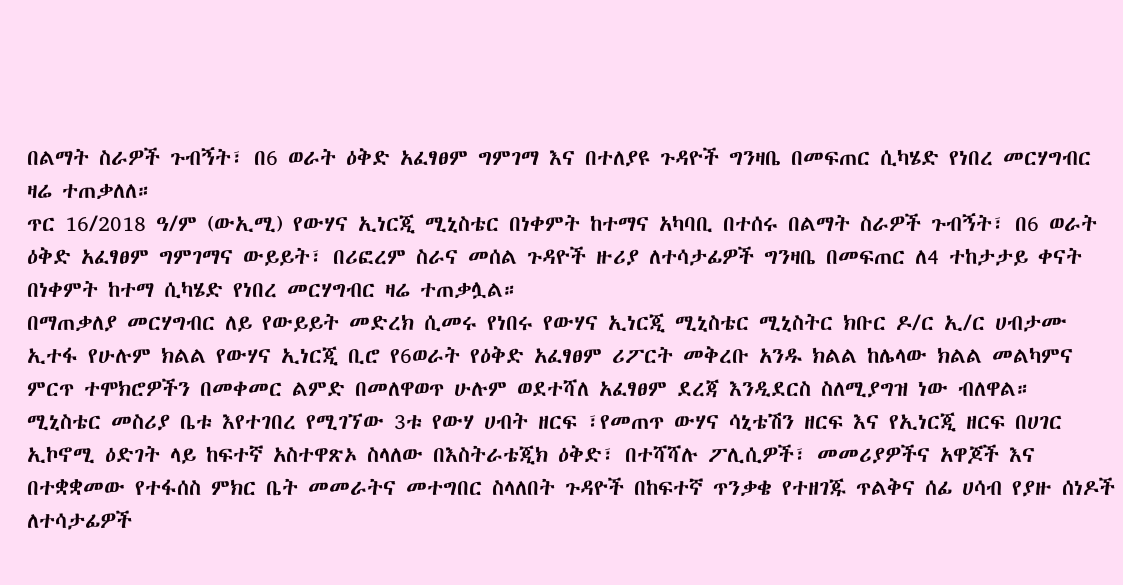በልማት ስራዎች ጉብኝት፣ በ6 ወራት ዕቅድ አፈፃፀም ግምገማ እና በተለያዩ ጉዳዮች ግንዛቤ በመፍጠር ሲካሄድ የነበረ መርሃግብር ዛሬ ተጠቃለለ።
ጥር 16/2018 ዓ/ም (ውኢሚ) የውሃና ኢነርጂ ሚኒስቴር በነቀምት ከተማና አካባቢ በተሰሩ በልማት ስራዎች ጉብኝት፣ በ6 ወራት ዕቅድ አፈፃፀም ግምገማና ውይይት፣ በሪፎረም ስራና መሰል ጉዳዮች ዙሪያ ለተሳታፊዎች ግንዛቤ በመፍጠር ለ4 ተከታታይ ቀናት በነቀምት ከተማ ሲካሄድ የነበረ መርሃግብር ዛሬ ተጠቃሏል።
በማጠቃለያ መርሃግብር ለይ የውይይት መድረክ ሲመሩ የነበሩ የውሃና ኢነርጂ ሚኒስቴር ሚኒስትር ክቡር ዶ/ር ኢ/ር ሀብታሙ ኢተፋ የሁሉም ክልል የውሃና ኢነርጂ ቢሮ የ6ወራት የዕቅድ አፈፃፀም ሪፖርት መቅረቡ አንዱ ክልል ከሌላው ክልል መልካምና ምርጥ ተሞክሮዎችን በመቀመር ልምድ በመለዋወጥ ሁሉም ወደተሻለ አፈፃፀም ደረጃ እንዲደርስ ስለሚያግዝ ነው ብለዋል።
ሚኒስቴር መስሪያ ቤቱ እየተገበረ የሚገኘው 3ቱ የውሃ ሀብት ዘርፍ ፣የመጠጥ ውሃና ሳኒቴሽን ዘርፍ እና የኢነርጂ ዘርፍ በሀገር ኢኮኖሚ ዕድገት ላይ ከፍተኛ አስተዋጽኦ ስላለው በእስትራቴጂክ ዕቅድ፣ በተሻሻሉ ፖሊሲዎች፣ መመሪያዎችና አዋጆች እና በተቋቋመው የተፋሰስ ምክር ቤት መመራትና መተግበር ስላለበት ጉዳዮች በከፍተኛ ጥንቃቄ የተዘገጁ ጥልቅና ሰፊ ሀሳብ የያዙ ሰነዶች ለተሳታፊዎች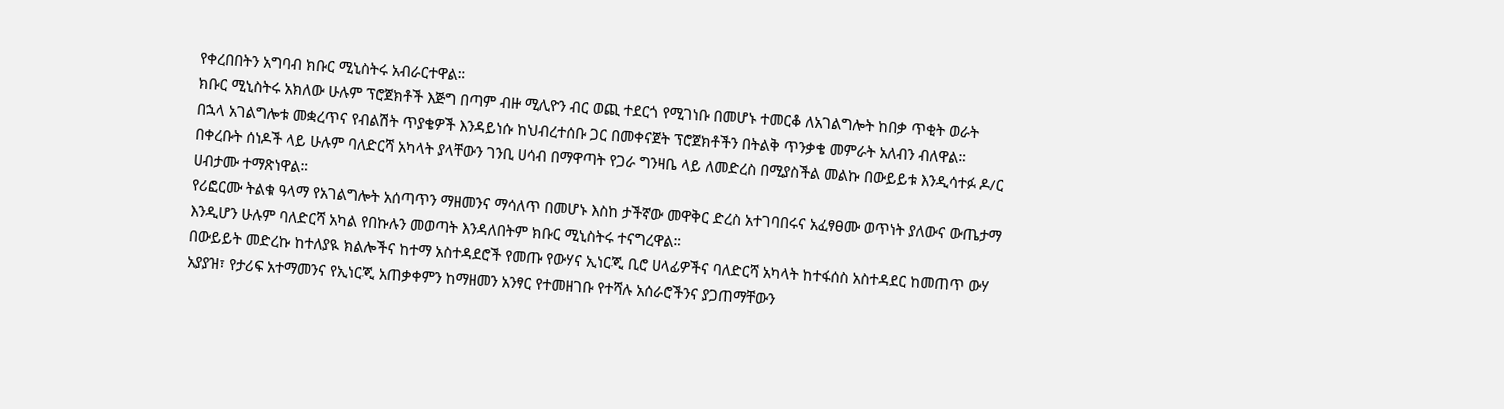የቀረበበትን አግባብ ክቡር ሚኒስትሩ አብራርተዋል።
ክቡር ሚኒስትሩ አክለው ሁሉም ፕሮጀክቶች እጅግ በጣም ብዙ ሚሊዮን ብር ወጪ ተደርጎ የሚገነቡ በመሆኑ ተመርቆ ለአገልግሎት ከበቃ ጥቂት ወራት በኋላ አገልግሎቱ መቋረጥና የብልሽት ጥያቄዎች እንዳይነሱ ከህብረተሰቡ ጋር በመቀናጀት ፕሮጀክቶችን በትልቅ ጥንቃቄ መምራት አለብን ብለዋል።
በቀረቡት ሰነዶች ላይ ሁሉም ባለድርሻ አካላት ያላቸውን ገንቢ ሀሳብ በማዋጣት የጋራ ግንዛቤ ላይ ለመድረስ በሚያስችል መልኩ በውይይቱ እንዲሳተፉ ዶ/ር ሀብታሙ ተማጽነዋል።
የሪፎርሙ ትልቁ ዓላማ የአገልግሎት አሰጣጥን ማዘመንና ማሳለጥ በመሆኑ እስከ ታችኛው መዋቅር ድረስ አተገባበሩና አፈፃፀሙ ወጥነት ያለውና ውጤታማ እንዲሆን ሁሉም ባለድርሻ አካል የበኩሉን መወጣት እንዳለበትም ክቡር ሚኒስትሩ ተናግረዋል።
በውይይት መድረኩ ከተለያዪ ክልሎችና ከተማ አስተዳደሮች የመጡ የውሃና ኢነርጂ ቢሮ ሀላፊዎችና ባለድርሻ አካላት ከተፋሰስ አስተዳደር ከመጠጥ ውሃ አያያዝ፣ የታሪፍ አተማመንና የኢነርጂ አጠቃቀምን ከማዘመን አንፃር የተመዘገቡ የተሻሉ አሰራሮችንና ያጋጠማቸውን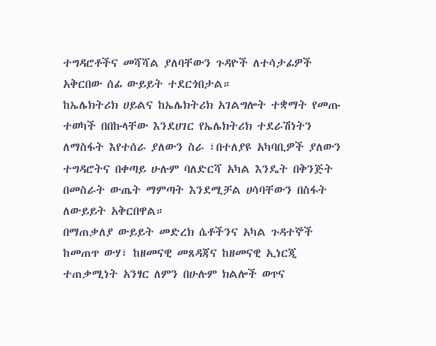ተግዳሮቶችና መሻሻል ያለባቸውን ጉዳዮች ለተሳታፊዎች አቅርበው ሰፊ ውይይት ተደርጎበታል።
ከኤሌክትሪክ ሀይልና ከኤሌክትሪክ አገልግሎት ተቋማት የመጡ ተወካች በበኩላቸው እንደሀገር የኤሌክትሪክ ተደራሽነትን ለማስፋት እየተሰራ ያለውን ስራ ፣በተለያዩ አካባቢዎች ያለውን ተግዳሮትና በቀጣይ ሁሉም ባለድርሻ አካል እንዴት በቅንጅት በመስራት ውጤት ማምጣት እንደሚቻል ሀሳባቸውን በስፋት ለውይይት አቅርበዋል።
በማጠቃለያ ውይይት መድረክ ሴቶችንና አካል ጉዳተኞች ከመጠጥ ውሃ፣ ከዘመናዊ መጸዳጃና ከዘመናዊ ኢነርጂ ተጠቃሚነት አንፃር ለምን በሁሉም ክልሎች ወጥና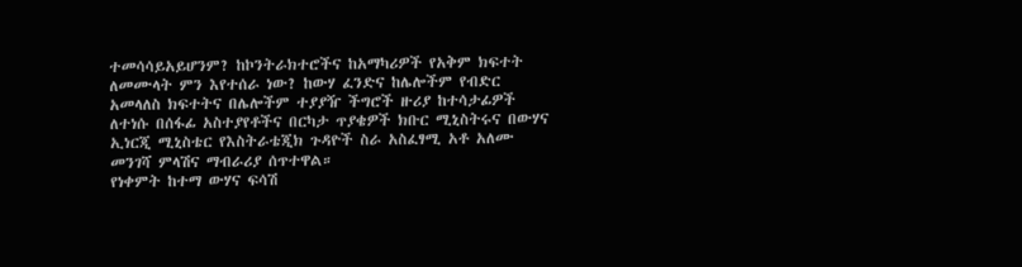ተመሳሳይአይሆንም? ከኮንትራክተሮችና ከአማካሪዎች የአቅም ክፍተት ለመሙላት ምን እየተሰራ ነው? ከውሃ ፈንድና ከሌሎችም የብድር አመላለስ ክፍተትና በሌሎችም ተያያዥ ችግሮች ዙሪያ ከተሳታፊዎች ለተነሱ በሰፋፊ አስተያየቶችና በርካታ ጥያቄዎች ክቡር ሚኒስትሩና በውሃና ኢነርጂ ሚኒስቴር የእስትራቴጂክ ጉዳዮች ስራ አስፈፃሚ አቶ አለሙ መንገሻ ምላሽና ማብራሪያ ሰጥተዋል።
የነቀምት ከተማ ውሃና ፍሳሽ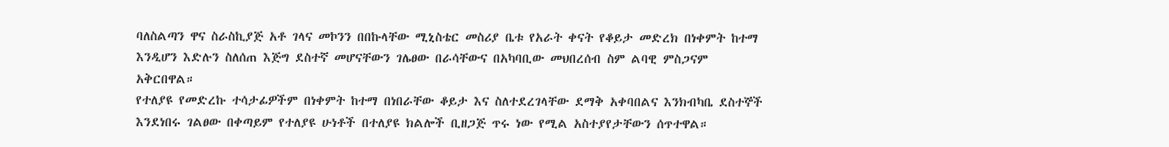ባለስልጣን ዋና ስራስኪያጅ አቶ ገላና መኮንን በበኩላቸው ሚኒስቴር መስሪያ ቤቱ የአራት ቀናት የቆይታ መድረክ በነቀምት ከተማ እንዲሆን እድሉን ስለሰጠ እጅግ ደስተኛ መሆናቸውን ገሌፀው በራሳቸውና በአካባቢው መህበረሰብ ስም ልባዊ ምስጋናም አቅርበዋል።
የተለያዩ የመድረኩ ተሳታፊዎችም በነቀምት ከተማ በነበራቸው ቆይታ እና ስለተደረገላቸው ደማቅ አቀባበልና እንክብካቤ ደስተኞች እንደነበሩ ገልፀው በቀጣይም የተለያዩ ሁነቶች በተለያዩ ክልሎች ቢዘጋጅ ጥሩ ነው የሚል አስተያየታቸውን ሰጥተዋል።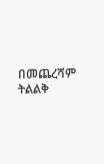በመጨረሻም ትልልቅ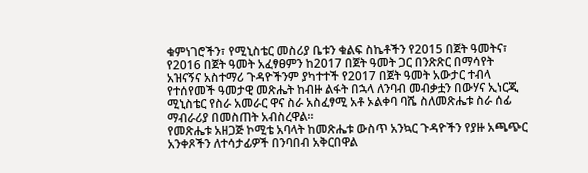ቁምነገሮችን፣ የሚኒስቴር መስሪያ ቤቱን ቁልፍ ስኬቶችን የ2015 በጀት ዓመትና፣ የ2016 በጀት ዓመት አፈፃፀምን ከ2017 በጀት ዓመት ጋር በንጽጽር በማሳየት አዝናኝና አስተማሪ ጉዳዮችንም ያካተተች የ2017 በጀት ዓመት አውታር ተብላ የተሰየመች ዓመታዊ መጽሔት ከብዙ ልፋት በኋላ ለንባብ መብቃቷን በውሃና ኢነርጂ ሚኒስቴር የስራ አመራር ዋና ስራ አስፈፃሚ አቶ ኦልቀባ ባሼ ስለመጽሔቱ ስራ ሰፊ ማብራሪያ በመስጠት አብስረዋል።
የመጽሔቱ አዘጋጅ ኮሚቴ አባላት ከመጽሔቱ ውስጥ አንኳር ጉዳዮችን የያዙ አጫጭር አንቀጾችን ለተሳታፊዎች በንባበብ አቅርበዋል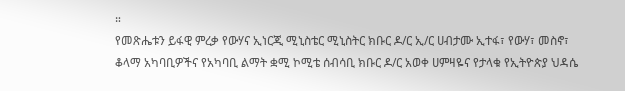።
የመጽሔቱን ይፋዊ ምረቃ የውሃና ኢነርጂ ሚኒስቴር ሚኒስትር ክቡር ዶ/ር ኢ/ር ሀብታሙ ኢተፋ፣ የውሃ፣ መስኖ፣ ቆላማ አካባቢዎችና የአካባቢ ልማት ቋሚ ኮሚቴ ሰብሳቢ ክቡር ዶ/ር አወቀ ሀምዛዬና የታላቁ የኢትዮጵያ ህዳሴ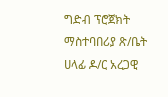ግድብ ፕሮጀክት ማስተባበሪያ ጽ/ቤት ሀላፊ ዶ/ር አረጋዊ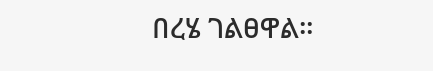በረሄ ገልፀዋል።